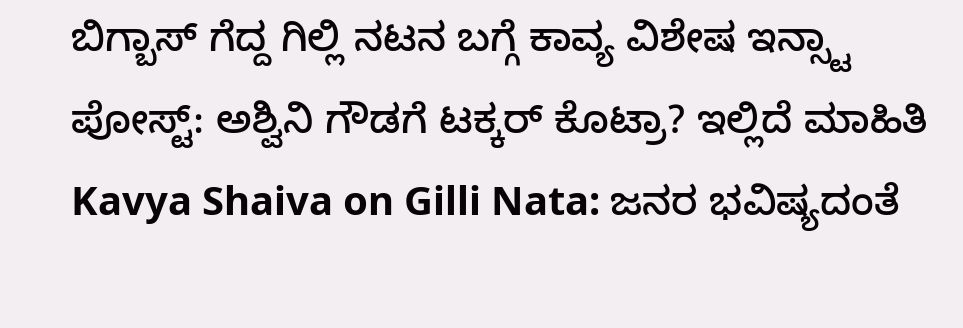ಬಿಗ್ಬಾಸ್ ಗೆದ್ದ ಗಿಲ್ಲಿ ನಟನ ಬಗ್ಗೆ ಕಾವ್ಯ ವಿಶೇಷ ಇನ್ಸ್ಟಾ ಪೋಸ್ಟ್: ಅಶ್ವಿನಿ ಗೌಡಗೆ ಟಕ್ಕರ್ ಕೊಟ್ರಾ? ಇಲ್ಲಿದೆ ಮಾಹಿತಿ
Kavya Shaiva on Gilli Nata: ಜನರ ಭವಿಷ್ಯದಂತೆ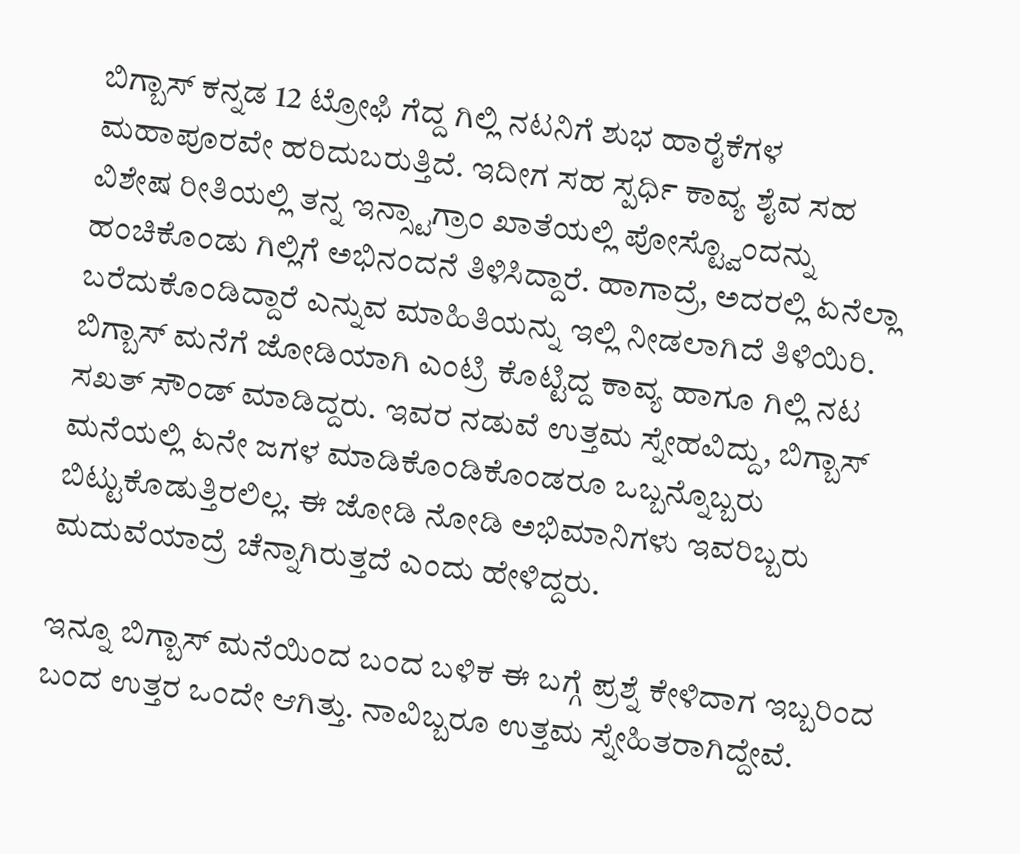ಬಿಗ್ಬಾಸ್ ಕನ್ನಡ 12 ಟ್ರೋಫಿ ಗೆದ್ದ ಗಿಲ್ಲಿ ನಟನಿಗೆ ಶುಭ ಹಾರೈಕೆಗಳ ಮಹಾಪೂರವೇ ಹರಿದುಬರುತ್ತಿದೆ. ಇದೀಗ ಸಹ ಸ್ಪರ್ಧಿ ಕಾವ್ಯ ಶೈವ ಸಹ ವಿಶೇಷ ರೀತಿಯಲ್ಲಿ ತನ್ನ ಇನ್ಸ್ಟಾಗ್ರಾಂ ಖಾತೆಯಲ್ಲಿ ಪೋಸ್ಟ್ವೊಂದನ್ನು ಹಂಚಿಕೊಂಡು ಗಿಲ್ಲಿಗೆ ಅಭಿನಂದನೆ ತಿಳಿಸಿದ್ದಾರೆ. ಹಾಗಾದ್ರೆ, ಅದರಲ್ಲಿ ಏನೆಲ್ಲಾ ಬರೆದುಕೊಂಡಿದ್ದಾರೆ ಎನ್ನುವ ಮಾಹಿತಿಯನ್ನು ಇಲ್ಲಿ ನೀಡಲಾಗಿದೆ ತಿಳಿಯಿರಿ.
ಬಿಗ್ಬಾಸ್ ಮನೆಗೆ ಜೋಡಿಯಾಗಿ ಎಂಟ್ರಿ ಕೊಟ್ಟಿದ್ದ ಕಾವ್ಯ ಹಾಗೂ ಗಿಲ್ಲಿ ನಟ ಸಖತ್ ಸೌಂಡ್ ಮಾಡಿದ್ದರು. ಇವರ ನಡುವೆ ಉತ್ತಮ ಸ್ನೇಹವಿದ್ದು, ಬಿಗ್ಬಾಸ್ ಮನೆಯಲ್ಲಿ ಏನೇ ಜಗಳ ಮಾಡಿಕೊಂಡಿಕೊಂಡರೂ ಒಬ್ಬನ್ನೊಬ್ಬರು ಬಿಟ್ಟುಕೊಡುತ್ತಿರಲಿಲ್ಲ. ಈ ಜೋಡಿ ನೋಡಿ ಅಭಿಮಾನಿಗಳು ಇವರಿಬ್ಬರು ಮದುವೆಯಾದ್ರೆ ಚೆನ್ನಾಗಿರುತ್ತದೆ ಎಂದು ಹೇಳಿದ್ದರು.

ಇನ್ನೂ ಬಿಗ್ಬಾಸ್ ಮನೆಯಿಂದ ಬಂದ ಬಳಿಕ ಈ ಬಗ್ಗೆ ಪ್ರಶ್ನೆ ಕೇಳಿದಾಗ ಇಬ್ಬರಿಂದ ಬಂದ ಉತ್ತರ ಒಂದೇ ಆಗಿತ್ತು. ನಾವಿಬ್ಬರೂ ಉತ್ತಮ ಸ್ನೇಹಿತರಾಗಿದ್ದೇವೆ.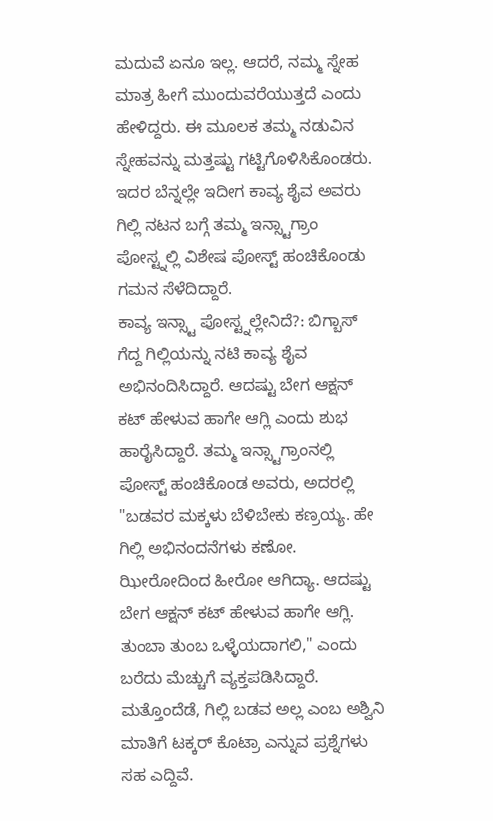ಮದುವೆ ಏನೂ ಇಲ್ಲ. ಆದರೆ, ನಮ್ಮ ಸ್ನೇಹ ಮಾತ್ರ ಹೀಗೆ ಮುಂದುವರೆಯುತ್ತದೆ ಎಂದು ಹೇಳಿದ್ದರು. ಈ ಮೂಲಕ ತಮ್ಮ ನಡುವಿನ ಸ್ನೇಹವನ್ನು ಮತ್ತಷ್ಟು ಗಟ್ಟಿಗೊಳಿಸಿಕೊಂಡರು. ಇದರ ಬೆನ್ನಲ್ಲೇ ಇದೀಗ ಕಾವ್ಯ ಶೈವ ಅವರು ಗಿಲ್ಲಿ ನಟನ ಬಗ್ಗೆ ತಮ್ಮ ಇನ್ಸ್ಟಾಗ್ರಾಂ ಪೋಸ್ಟ್ನಲ್ಲಿ ವಿಶೇಷ ಪೋಸ್ಟ್ ಹಂಚಿಕೊಂಡು ಗಮನ ಸೆಳೆದಿದ್ದಾರೆ.
ಕಾವ್ಯ ಇನ್ಸ್ಟಾ ಪೋಸ್ಟ್ನಲ್ಲೇನಿದೆ?: ಬಿಗ್ಬಾಸ್ ಗೆದ್ದ ಗಿಲ್ಲಿಯನ್ನು ನಟಿ ಕಾವ್ಯ ಶೈವ ಅಭಿನಂದಿಸಿದ್ದಾರೆ. ಆದಷ್ಟು ಬೇಗ ಆಕ್ಷನ್ ಕಟ್ ಹೇಳುವ ಹಾಗೇ ಆಗ್ಲಿ ಎಂದು ಶುಭ ಹಾರೈಸಿದ್ದಾರೆ. ತಮ್ಮ ಇನ್ಸ್ಟಾಗ್ರಾಂನಲ್ಲಿ ಪೋಸ್ಟ್ ಹಂಚಿಕೊಂಡ ಅವರು, ಅದರಲ್ಲಿ "ಬಡವರ ಮಕ್ಕಳು ಬೆಳಿಬೇಕು ಕಣ್ರಯ್ಯ. ಹೇ ಗಿಲ್ಲಿ ಅಭಿನಂದನೆಗಳು ಕಣೋ. ಝೀರೋದಿಂದ ಹೀರೋ ಆಗಿದ್ಯಾ. ಆದಷ್ಟು ಬೇಗ ಆಕ್ಷನ್ ಕಟ್ ಹೇಳುವ ಹಾಗೇ ಆಗ್ಲಿ. ತುಂಬಾ ತುಂಬ ಒಳ್ಳೆಯದಾಗಲಿ," ಎಂದು ಬರೆದು ಮೆಚ್ಚುಗೆ ವ್ಯಕ್ತಪಡಿಸಿದ್ದಾರೆ. ಮತ್ತೊಂದೆಡೆ, ಗಿಲ್ಲಿ ಬಡವ ಅಲ್ಲ ಎಂಬ ಅಶ್ವಿನಿ ಮಾತಿಗೆ ಟಕ್ಕರ್ ಕೊಟ್ರಾ ಎನ್ನುವ ಪ್ರಶ್ನೆಗಳು ಸಹ ಎದ್ದಿವೆ.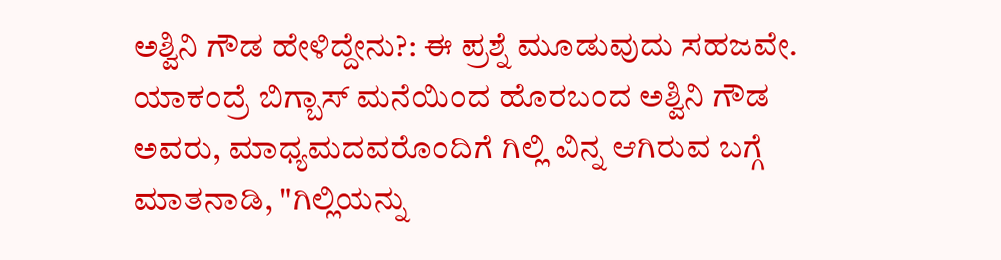ಅಶ್ವಿನಿ ಗೌಡ ಹೇಳಿದ್ದೇನು?: ಈ ಪ್ರಶ್ನೆ ಮೂಡುವುದು ಸಹಜವೇ. ಯಾಕಂದ್ರೆ ಬಿಗ್ಬಾಸ್ ಮನೆಯಿಂದ ಹೊರಬಂದ ಅಶ್ವಿನಿ ಗೌಡ ಅವರು, ಮಾಧ್ಯಮದವರೊಂದಿಗೆ ಗಿಲ್ಲಿ ವಿನ್ನ ಆಗಿರುವ ಬಗ್ಗೆ ಮಾತನಾಡಿ, "ಗಿಲ್ಲಿಯನ್ನು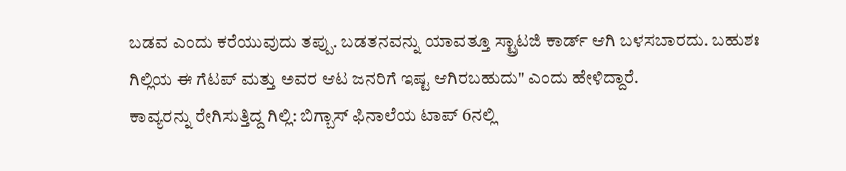ಬಡವ ಎಂದು ಕರೆಯುವುದು ತಪ್ಪು. ಬಡತನವನ್ನು ಯಾವತ್ತೂ ಸ್ಟ್ರಾಟಜಿ ಕಾರ್ಡ್ ಆಗಿ ಬಳಸಬಾರದು. ಬಹುಶಃ ಗಿಲ್ಲಿಯ ಈ ಗೆಟಪ್ ಮತ್ತು ಅವರ ಆಟ ಜನರಿಗೆ ಇಷ್ಟ ಆಗಿರಬಹುದು" ಎಂದು ಹೇಳಿದ್ದಾರೆ.
ಕಾವ್ಯರನ್ನು ರೇಗಿಸುತ್ತಿದ್ದ ಗಿಲ್ಲಿ: ಬಿಗ್ಬಾಸ್ ಫಿನಾಲೆಯ ಟಾಪ್ 6ನಲ್ಲಿ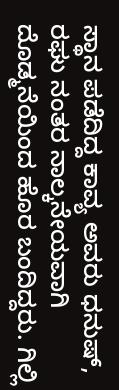ಸ್ಥಾನ ಪಡೆದಿದ್ದ ಕಾವ್ಯ ಅವರು ಧನುಷ್, ರಘು ನಂತರ ನಾಲ್ಕನೇಯವಾಗಿ ದೊಡ್ಮನೆಯಿಂದ ಹೊರ ಬಂದಿದ್ದರು. ಗಿಲ್ಲಿ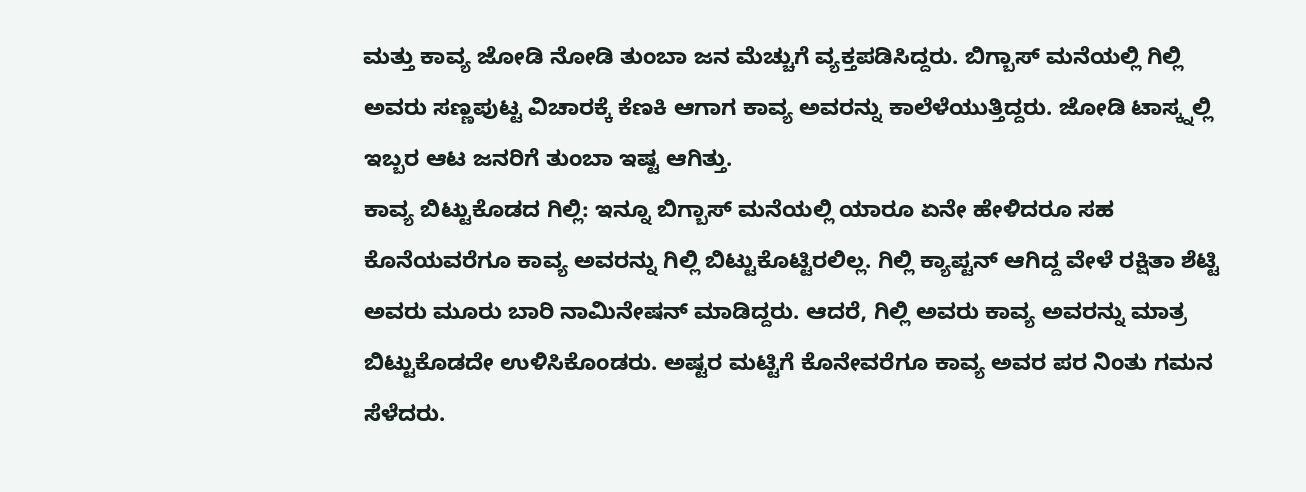ಮತ್ತು ಕಾವ್ಯ ಜೋಡಿ ನೋಡಿ ತುಂಬಾ ಜನ ಮೆಚ್ಚುಗೆ ವ್ಯಕ್ತಪಡಿಸಿದ್ದರು. ಬಿಗ್ಬಾಸ್ ಮನೆಯಲ್ಲಿ ಗಿಲ್ಲಿ ಅವರು ಸಣ್ಣಪುಟ್ಟ ವಿಚಾರಕ್ಕೆ ಕೆಣಕಿ ಆಗಾಗ ಕಾವ್ಯ ಅವರನ್ನು ಕಾಲೆಳೆಯುತ್ತಿದ್ದರು. ಜೋಡಿ ಟಾಸ್ಕ್ನಲ್ಲಿ ಇಬ್ಬರ ಆಟ ಜನರಿಗೆ ತುಂಬಾ ಇಷ್ಟ ಆಗಿತ್ತು.
ಕಾವ್ಯ ಬಿಟ್ಟುಕೊಡದ ಗಿಲ್ಲಿ: ಇನ್ನೂ ಬಿಗ್ಬಾಸ್ ಮನೆಯಲ್ಲಿ ಯಾರೂ ಏನೇ ಹೇಳಿದರೂ ಸಹ ಕೊನೆಯವರೆಗೂ ಕಾವ್ಯ ಅವರನ್ನು ಗಿಲ್ಲಿ ಬಿಟ್ಟುಕೊಟ್ಟಿರಲಿಲ್ಲ. ಗಿಲ್ಲಿ ಕ್ಯಾಪ್ಟನ್ ಆಗಿದ್ದ ವೇಳೆ ರಕ್ಷಿತಾ ಶೆಟ್ಟಿ ಅವರು ಮೂರು ಬಾರಿ ನಾಮಿನೇಷನ್ ಮಾಡಿದ್ದರು. ಆದರೆ, ಗಿಲ್ಲಿ ಅವರು ಕಾವ್ಯ ಅವರನ್ನು ಮಾತ್ರ ಬಿಟ್ಟುಕೊಡದೇ ಉಳಿಸಿಕೊಂಡರು. ಅಷ್ಟರ ಮಟ್ಟಿಗೆ ಕೊನೇವರೆಗೂ ಕಾವ್ಯ ಅವರ ಪರ ನಿಂತು ಗಮನ ಸೆಳೆದರು.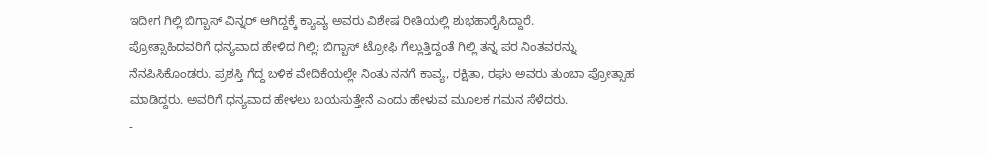ಇದೀಗ ಗಿಲ್ಲಿ ಬಿಗ್ಬಾಸ್ ವಿನ್ನರ್ ಆಗಿದ್ದಕ್ಕೆ ಕ್ಯಾವ್ಯ ಅವರು ವಿಶೇಷ ರೀತಿಯಲ್ಲಿ ಶುಭಹಾರೈಸಿದ್ದಾರೆ.
ಪ್ರೋತ್ಸಾಹಿದವರಿಗೆ ಧನ್ಯವಾದ ಹೇಳಿದ ಗಿಲ್ಲಿ: ಬಿಗ್ಬಾಸ್ ಟ್ರೋಫಿ ಗೆಲ್ಲುತ್ತಿದ್ದಂತೆ ಗಿಲ್ಲಿ ತನ್ನ ಪರ ನಿಂತವರನ್ನು ನೆನಪಿಸಿಕೊಂಡರು. ಪ್ರಶಸ್ತಿ ಗೆದ್ದ ಬಳಿಕ ವೇದಿಕೆಯಲ್ಲೇ ನಿಂತು ನನಗೆ ಕಾವ್ಯ, ರಕ್ಷಿತಾ, ರಘು ಅವರು ತುಂಬಾ ಪ್ರೋತ್ಸಾಹ ಮಾಡಿದ್ದರು. ಅವರಿಗೆ ಧನ್ಯವಾದ ಹೇಳಲು ಬಯಸುತ್ತೇನೆ ಎಂದು ಹೇಳುವ ಮೂಲಕ ಗಮನ ಸೆಳೆದರು.
-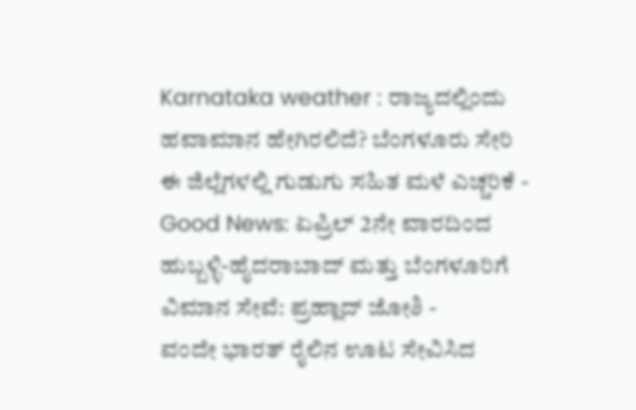Karnataka weather : ರಾಜ್ಯದಲ್ಲಿಂದು ಹವಾಮಾನ ಹೇಗಿರಲಿದೆ? ಬೆಂಗಳೂರು ಸೇರಿ ಈ ಜಿಲ್ಲೆಗಳಲ್ಲಿ ಗುಡುಗು ಸಹಿತ ಮಳೆ ಎಚ್ಚರಿಕೆ -
Good News: ಏಪ್ರಿಲ್ 2ನೇ ವಾರದಿಂದ ಹುಬ್ಬಳ್ಳಿ-ಹೈದರಾಬಾದ್ ಮತ್ತು ಬೆಂಗಳೂರಿಗೆ ವಿಮಾನ ಸೇವೆ: ಪ್ರಹ್ಲಾದ್ ಜೋಶಿ -
ವಂದೇ ಭಾರತ್ ರೈಲಿನ ಊಟ ಸೇವಿಸಿದ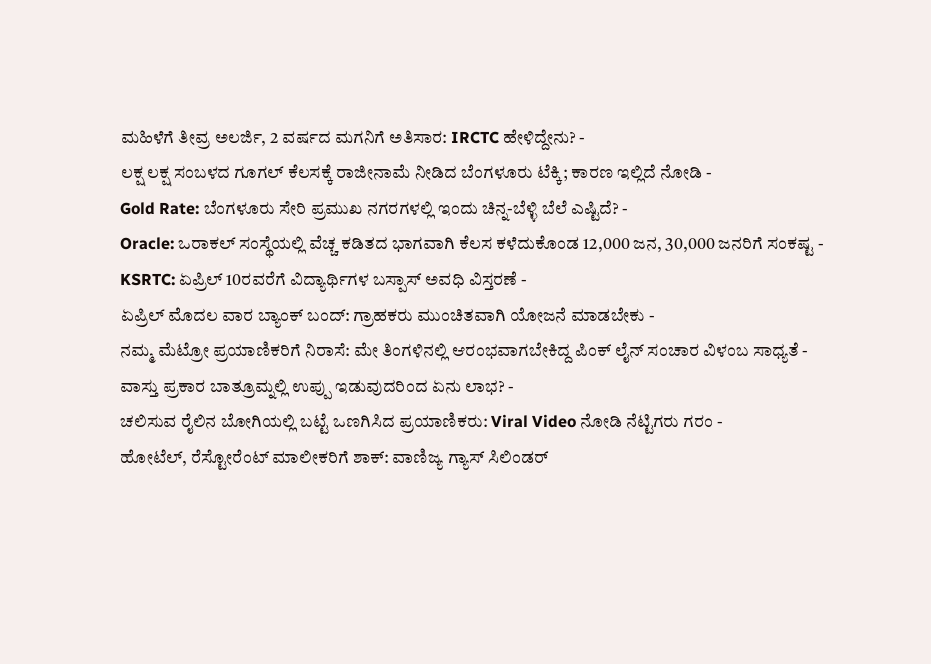ಮಹಿಳೆಗೆ ತೀವ್ರ ಅಲರ್ಜಿ, 2 ವರ್ಷದ ಮಗನಿಗೆ ಅತಿಸಾರ: IRCTC ಹೇಳಿದ್ದೇನು? -
ಲಕ್ಷ ಲಕ್ಷ ಸಂಬಳದ ಗೂಗಲ್ ಕೆಲಸಕ್ಕೆ ರಾಜೀನಾಮೆ ನೀಡಿದ ಬೆಂಗಳೂರು ಟೆಕ್ಕಿ; ಕಾರಣ ಇಲ್ಲಿದೆ ನೋಡಿ -
Gold Rate: ಬೆಂಗಳೂರು ಸೇರಿ ಪ್ರಮುಖ ನಗರಗಳಲ್ಲಿ ಇಂದು ಚಿನ್ನ-ಬೆಳ್ಳಿ ಬೆಲೆ ಎಷ್ಟಿದೆ? -
Oracle: ಒರಾಕಲ್ ಸಂಸ್ಥೆಯಲ್ಲಿ ವೆಚ್ಚ ಕಡಿತದ ಭಾಗವಾಗಿ ಕೆಲಸ ಕಳೆದುಕೊಂಡ 12,000 ಜನ, 30,000 ಜನರಿಗೆ ಸಂಕಷ್ಟ -
KSRTC: ಏಪ್ರಿಲ್ 10ರವರೆಗೆ ವಿದ್ಯಾರ್ಥಿಗಳ ಬಸ್ಪಾಸ್ ಅವಧಿ ವಿಸ್ತರಣೆ -
ಏಪ್ರಿಲ್ ಮೊದಲ ವಾರ ಬ್ಯಾಂಕ್ ಬಂದ್: ಗ್ರಾಹಕರು ಮುಂಚಿತವಾಗಿ ಯೋಜನೆ ಮಾಡಬೇಕು -
ನಮ್ಮ ಮೆಟ್ರೋ ಪ್ರಯಾಣಿಕರಿಗೆ ನಿರಾಸೆ: ಮೇ ತಿಂಗಳಿನಲ್ಲಿ ಆರಂಭವಾಗಬೇಕಿದ್ದ ಪಿಂಕ್ ಲೈನ್ ಸಂಚಾರ ವಿಳಂಬ ಸಾಧ್ಯತೆ -
ವಾಸ್ತು ಪ್ರಕಾರ ಬಾತ್ರೂಮ್ನಲ್ಲಿ ಉಪ್ಪು ಇಡುವುದರಿಂದ ಏನು ಲಾಭ? -
ಚಲಿಸುವ ರೈಲಿನ ಬೋಗಿಯಲ್ಲಿ ಬಟ್ಟೆ ಒಣಗಿಸಿದ ಪ್ರಯಾಣಿಕರು: Viral Video ನೋಡಿ ನೆಟ್ಟಿಗರು ಗರಂ -
ಹೋಟೆಲ್, ರೆಸ್ಟೋರೆಂಟ್ ಮಾಲೀಕರಿಗೆ ಶಾಕ್: ವಾಣಿಜ್ಯ ಗ್ಯಾಸ್ ಸಿಲಿಂಡರ್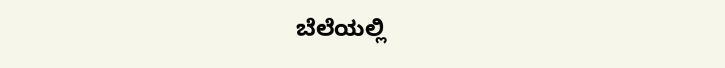ಬೆಲೆಯಲ್ಲಿ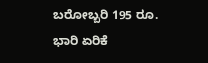ಬರೋಬ್ಬರಿ 195 ರೂ. ಭಾರಿ ಏರಿಕೆ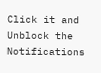Click it and Unblock the Notifications